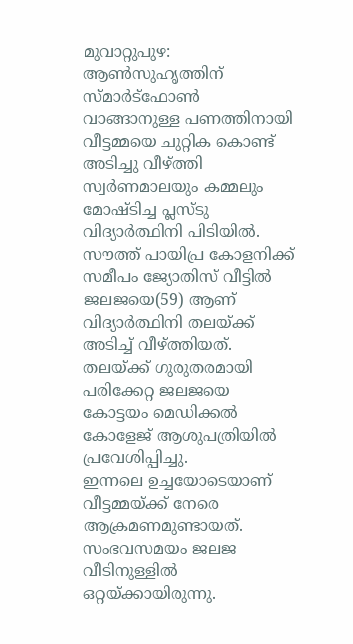മുവാറ്റുപുഴ: ആൺസുഹൃത്തിന് സ്മാർട്ഫോൺ വാങ്ങാനുള്ള പണത്തിനായി വീട്ടമ്മയെ ചുറ്റിക കൊണ്ട് അടിച്ചു വീഴ്ത്തി സ്വർണമാലയും കമ്മലും മോഷ്ടിച്ച പ്ലസ്ടു വിദ്യാർത്ഥിനി പിടിയിൽ. സൗത്ത് പായിപ്ര കോളനിക്ക് സമീപം ജ്യോതിസ് വീട്ടിൽ ജലജയെ(59) ആണ് വിദ്യാർത്ഥിനി തലയ്ക്ക് അടിച്ച് വീഴ്ത്തിയത്. തലയ്ക്ക് ഗുരുതരമായി പരിക്കേറ്റ ജലജയെ കോട്ടയം മെഡിക്കൽ കോളേജ് ആശുപത്രിയിൽ പ്രവേശിപ്പിച്ചു.
ഇന്നലെ ഉച്ചയോടെയാണ് വീട്ടമ്മയ്ക്ക് നേരെ ആക്രമണമുണ്ടായത്. സംഭവസമയം ജലജ വീടിനുള്ളിൽ ഒറ്റയ്ക്കായിരുന്നു.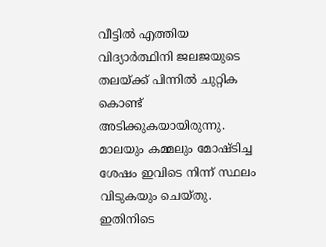വീട്ടിൽ എത്തിയ വിദ്യാർത്ഥിനി ജലജയുടെ തലയ്ക്ക് പിന്നിൽ ചുറ്റിക കൊണ്ട് അടിക്കുകയായിരുന്നു. മാലയും കമ്മലും മോഷ്ടിച്ച ശേഷം ഇവിടെ നിന്ന് സ്ഥലം വിടുകയും ചെയ്തു.
ഇതിനിടെ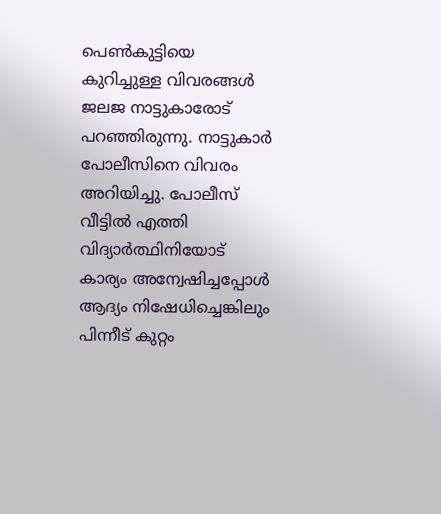പെൺകുട്ടിയെ കുറിച്ചുള്ള വിവരങ്ങൾ ജലജ നാട്ടുകാരോട് പറഞ്ഞിരുന്നു. നാട്ടുകാർ പോലീസിനെ വിവരം അറിയിച്ചു. പോലീസ് വീട്ടിൽ എത്തി വിദ്യാർത്ഥിനിയോട് കാര്യം അന്വേഷിച്ചപ്പോൾ ആദ്യം നിഷേധിച്ചെങ്കിലും പിന്നീട് കുറ്റം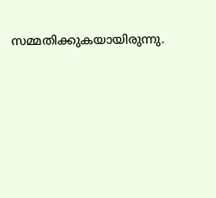സമ്മതിക്കുകയായിരുന്നു.